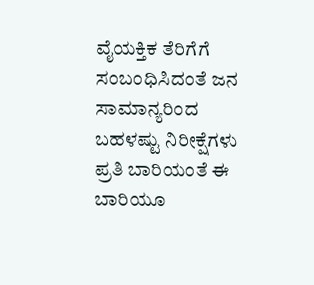ವೈಯಕ್ತಿಕ ತೆರಿಗೆಗೆ ಸಂಬಂಧಿಸಿದಂತೆ ಜನ ಸಾಮಾನ್ಯರಿಂದ ಬಹಳಷ್ಟು ನಿರೀಕ್ಷೆಗಳು ಪ್ರತಿ ಬಾರಿಯಂತೆ ಈ ಬಾರಿಯೂ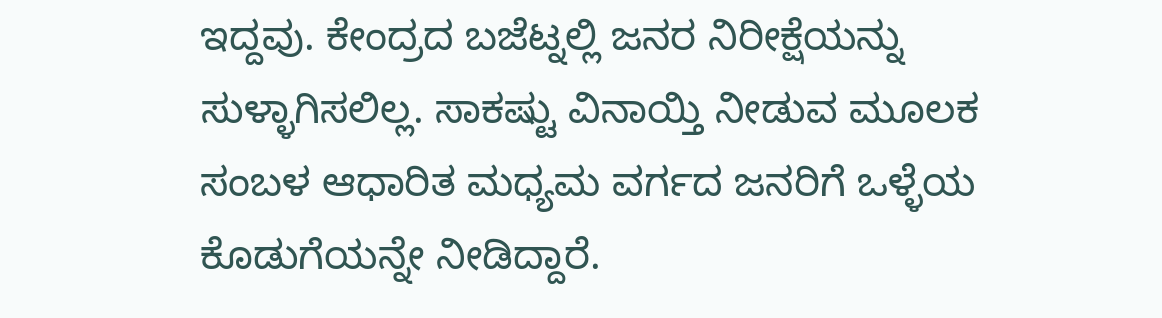ಇದ್ದವು. ಕೇಂದ್ರದ ಬಜೆಟ್ನಲ್ಲಿ ಜನರ ನಿರೀಕ್ಷೆಯನ್ನು ಸುಳ್ಳಾಗಿಸಲಿಲ್ಲ. ಸಾಕಷ್ಟು ವಿನಾಯ್ತಿ ನೀಡುವ ಮೂಲಕ ಸಂಬಳ ಆಧಾರಿತ ಮಧ್ಯಮ ವರ್ಗದ ಜನರಿಗೆ ಒಳ್ಳೆಯ ಕೊಡುಗೆಯನ್ನೇ ನೀಡಿದ್ದಾರೆ.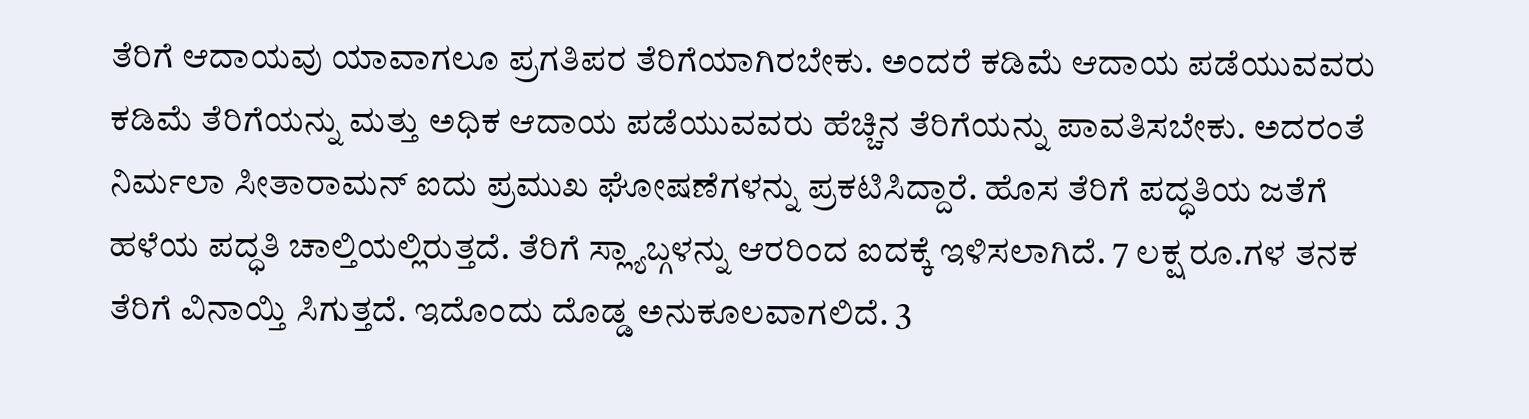ತೆರಿಗೆ ಆದಾಯವು ಯಾವಾಗಲೂ ಪ್ರಗತಿಪರ ತೆರಿಗೆಯಾಗಿರಬೇಕು. ಅಂದರೆ ಕಡಿಮೆ ಆದಾಯ ಪಡೆಯುವವರು ಕಡಿಮೆ ತೆರಿಗೆಯನ್ನು ಮತ್ತು ಅಧಿಕ ಆದಾಯ ಪಡೆಯುವವರು ಹೆಚ್ಚಿನ ತೆರಿಗೆಯನ್ನು ಪಾವತಿಸಬೇಕು. ಅದರಂತೆ ನಿರ್ಮಲಾ ಸೀತಾರಾಮನ್ ಐದು ಪ್ರಮುಖ ಘೋಷಣೆಗಳನ್ನು ಪ್ರಕಟಿಸಿದ್ದಾರೆ. ಹೊಸ ತೆರಿಗೆ ಪದ್ಧತಿಯ ಜತೆಗೆ ಹಳೆಯ ಪದ್ಧತಿ ಚಾಲ್ತಿಯಲ್ಲಿರುತ್ತದೆ. ತೆರಿಗೆ ಸ್ಲ್ಯಾಬ್ಗಳನ್ನು ಆರರಿಂದ ಐದಕ್ಕೆ ಇಳಿಸಲಾಗಿದೆ. 7 ಲಕ್ಷ ರೂ.ಗಳ ತನಕ ತೆರಿಗೆ ವಿನಾಯ್ತಿ ಸಿಗುತ್ತದೆ. ಇದೊಂದು ದೊಡ್ಡ ಅನುಕೂಲವಾಗಲಿದೆ. 3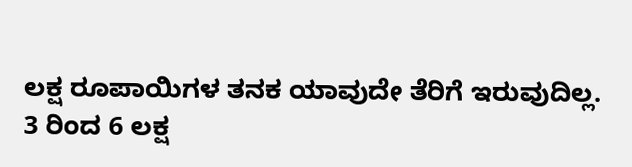ಲಕ್ಷ ರೂಪಾಯಿಗಳ ತನಕ ಯಾವುದೇ ತೆರಿಗೆ ಇರುವುದಿಲ್ಲ.
3 ರಿಂದ 6 ಲಕ್ಷ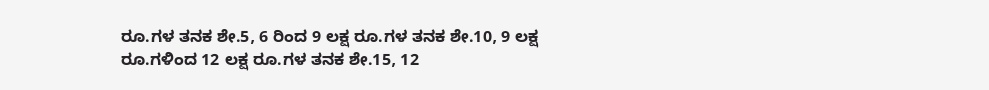ರೂ.ಗಳ ತನಕ ಶೇ.5, 6 ರಿಂದ 9 ಲಕ್ಷ ರೂ.ಗಳ ತನಕ ಶೇ.10, 9 ಲಕ್ಷ ರೂ.ಗಳಿಂದ 12 ಲಕ್ಷ ರೂ.ಗಳ ತನಕ ಶೇ.15, 12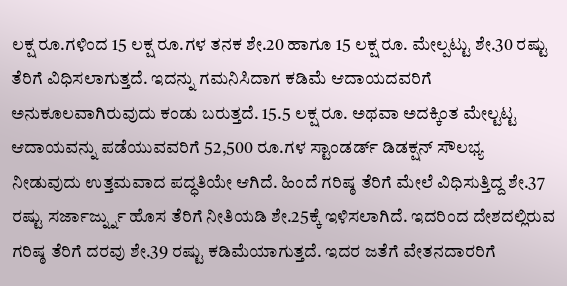ಲಕ್ಷ ರೂ.ಗಳಿಂದ 15 ಲಕ್ಷ ರೂ.ಗಳ ತನಕ ಶೇ.20 ಹಾಗೂ 15 ಲಕ್ಷ ರೂ. ಮೇಲ್ಪಟ್ಟು ಶೇ.30 ರಷ್ಟು ತೆರಿಗೆ ವಿಧಿಸಲಾಗುತ್ತದೆ. ಇದನ್ನು ಗಮನಿಸಿದಾಗ ಕಡಿಮೆ ಆದಾಯದವರಿಗೆ ಅನುಕೂಲವಾಗಿರುವುದು ಕಂಡು ಬರುತ್ತದೆ. 15.5 ಲಕ್ಷ ರೂ. ಅಥವಾ ಅದಕ್ಕಿಂತ ಮೇಲ್ಟಟ್ಟ ಆದಾಯವನ್ನು ಪಡೆಯುವವರಿಗೆ 52,500 ರೂ.ಗಳ ಸ್ಟಾಂಡರ್ಡ್ ಡಿಡಕ್ಷನ್ ಸೌಲಭ್ಯ ನೀಡುವುದು ಉತ್ತಮವಾದ ಪದ್ಧತಿಯೇ ಆಗಿದೆ. ಹಿಂದೆ ಗರಿಷ್ಠ ತೆರಿಗೆ ಮೇಲೆ ವಿಧಿಸುತ್ತಿದ್ದ ಶೇ.37 ರಷ್ಟು ಸರ್ಜಾರ್ಜ್ನ್ನು ಹೊಸ ತೆರಿಗೆ ನೀತಿಯಡಿ ಶೇ.25ಕ್ಕೆ ಇಳಿಸಲಾಗಿದೆ. ಇದರಿಂದ ದೇಶದಲ್ಲಿರುವ ಗರಿಷ್ಠ ತೆರಿಗೆ ದರವು ಶೇ.39 ರಷ್ಟು ಕಡಿಮೆಯಾಗುತ್ತದೆ. ಇದರ ಜತೆಗೆ ವೇತನದಾರರಿಗೆ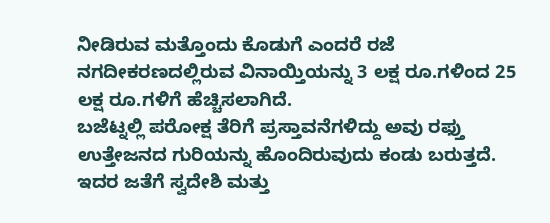ನೀಡಿರುವ ಮತ್ತೊಂದು ಕೊಡುಗೆ ಎಂದರೆ ರಜೆ ನಗದೀಕರಣದಲ್ಲಿರುವ ವಿನಾಯ್ತಿಯನ್ನು 3 ಲಕ್ಷ ರೂ.ಗಳಿಂದ 25 ಲಕ್ಷ ರೂ.ಗಳಿಗೆ ಹೆಚ್ಚಿಸಲಾಗಿದೆ.
ಬಜೆಟ್ನಲ್ಲಿ ಪರೋಕ್ಷ ತೆರಿಗೆ ಪ್ರಸ್ತಾವನೆಗಳಿದ್ದು ಅವು ರಫ್ತು ಉತ್ತೇಜನದ ಗುರಿಯನ್ನು ಹೊಂದಿರುವುದು ಕಂಡು ಬರುತ್ತದೆ. ಇದರ ಜತೆಗೆ ಸ್ವದೇಶಿ ಮತ್ತು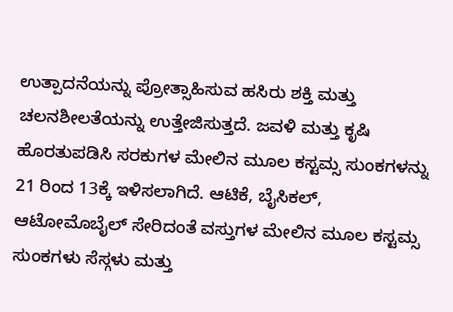ಉತ್ಪಾದನೆಯನ್ನು ಪ್ರೋತ್ಸಾಹಿಸುವ ಹಸಿರು ಶಕ್ತಿ ಮತ್ತು ಚಲನಶೀಲತೆಯನ್ನು ಉತ್ತೇಜಿಸುತ್ತದೆ. ಜವಳಿ ಮತ್ತು ಕೃಷಿ ಹೊರತುಪಡಿಸಿ ಸರಕುಗಳ ಮೇಲಿನ ಮೂಲ ಕಸ್ಟಮ್ಸ ಸುಂಕಗಳನ್ನು 21 ರಿಂದ 13ಕ್ಕೆ ಇಳಿಸಲಾಗಿದೆ. ಆಟಿಕೆ, ಬೈಸಿಕಲ್, ಆಟೋಮೊಬೈಲ್ ಸೇರಿದಂತೆ ವಸ್ತುಗಳ ಮೇಲಿನ ಮೂಲ ಕಸ್ಟಮ್ಸ ಸುಂಕಗಳು ಸೆಸ್ಗಳು ಮತ್ತು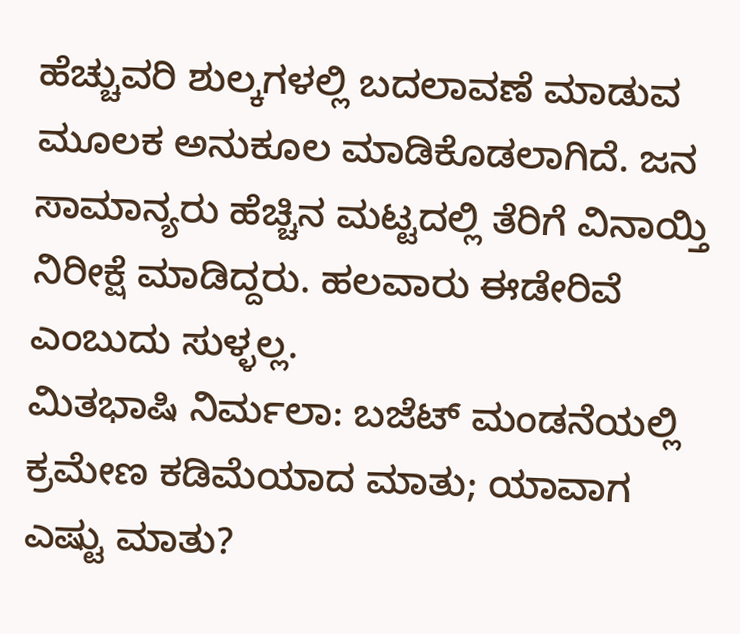ಹೆಚ್ಚುವರಿ ಶುಲ್ಕಗಳಲ್ಲಿ ಬದಲಾವಣೆ ಮಾಡುವ ಮೂಲಕ ಅನುಕೂಲ ಮಾಡಿಕೊಡಲಾಗಿದೆ. ಜನ ಸಾಮಾನ್ಯರು ಹೆಚ್ಚಿನ ಮಟ್ಟದಲ್ಲಿ ತೆರಿಗೆ ವಿನಾಯ್ತಿ ನಿರೀಕ್ಷೆ ಮಾಡಿದ್ದರು. ಹಲವಾರು ಈಡೇರಿವೆ ಎಂಬುದು ಸುಳ್ಳಲ್ಲ.
ಮಿತಭಾಷಿ ನಿರ್ಮಲಾ: ಬಜೆಟ್ ಮಂಡನೆಯಲ್ಲಿ ಕ್ರಮೇಣ ಕಡಿಮೆಯಾದ ಮಾತು; ಯಾವಾಗ ಎಷ್ಟು ಮಾತು?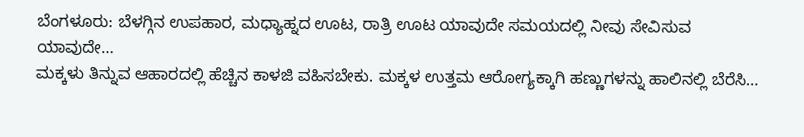ಬೆಂಗಳೂರು: ಬೆಳಗ್ಗಿನ ಉಪಹಾರ, ಮಧ್ಯಾಹ್ನದ ಊಟ, ರಾತ್ರಿ ಊಟ ಯಾವುದೇ ಸಮಯದಲ್ಲಿ ನೀವು ಸೇವಿಸುವ ಯಾವುದೇ…
ಮಕ್ಕಳು ತಿನ್ನುವ ಆಹಾರದಲ್ಲಿ ಹೆಚ್ಚಿನ ಕಾಳಜಿ ವಹಿಸಬೇಕು. ಮಕ್ಕಳ ಉತ್ತಮ ಆರೋಗ್ಯಕ್ಕಾಗಿ ಹಣ್ಣುಗಳನ್ನು ಹಾಲಿನಲ್ಲಿ ಬೆರೆಸಿ…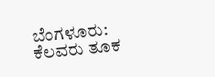ಬೆಂಗಳೂರು: ಕೆಲವರು ತೂಕ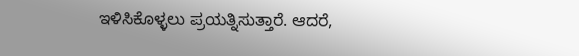ಇಳಿಸಿಕೊಳ್ಳಲು ಪ್ರಯತ್ನಿಸುತ್ತಾರೆ. ಆದರೆ,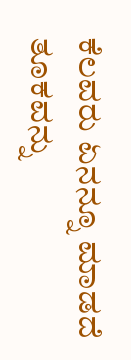ಕೆಲವರು ಏನನ್ನೂ ಮಾಡದೆ ತೂಕವನ್ನು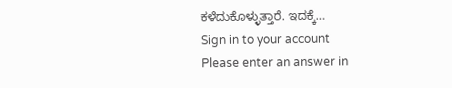ಕಳೆದುಕೊಳ್ಳುತ್ತಾರೆ. ಇದಕ್ಕೆ…
Sign in to your account
Please enter an answer in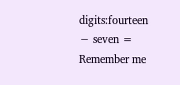digits:fourteen − seven =
Remember me